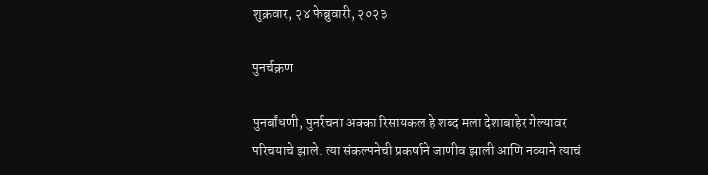शुक्रवार, २४ फेब्रुवारी, २०२३

पुनर्चक्रण

पुनर्बांधणी, पुनर्रचना अक्का रिसायकल हे शब्द मला देशाबाहेर गेल्यावर परिचयाचे झाले. त्या संकल्पनेची प्रकर्षाने जाणीव झाली आणि नव्याने त्याचं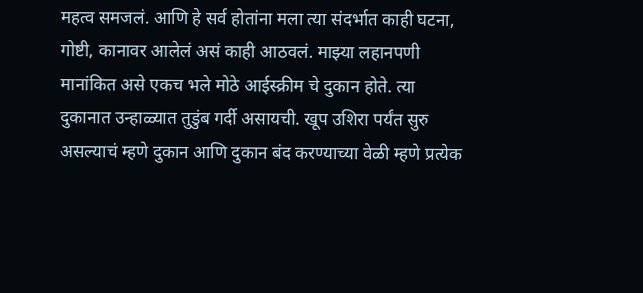महत्व समजलं. आणि हे सर्व होतांना मला त्या संदर्भात काही घटना, गोष्टी, कानावर आलेलं असं काही आठवलं. माझ्या लहानपणी मानांकित असे एकच भले मोठे आईस्क्रीम चे दुकान होते. त्या दुकानात उन्हाळ्यात तुडुंब गर्दी असायची. खूप उशिरा पर्यंत सुरु असल्याचं म्हणे दुकान आणि दुकान बंद करण्याच्या वेळी म्हणे प्रत्येक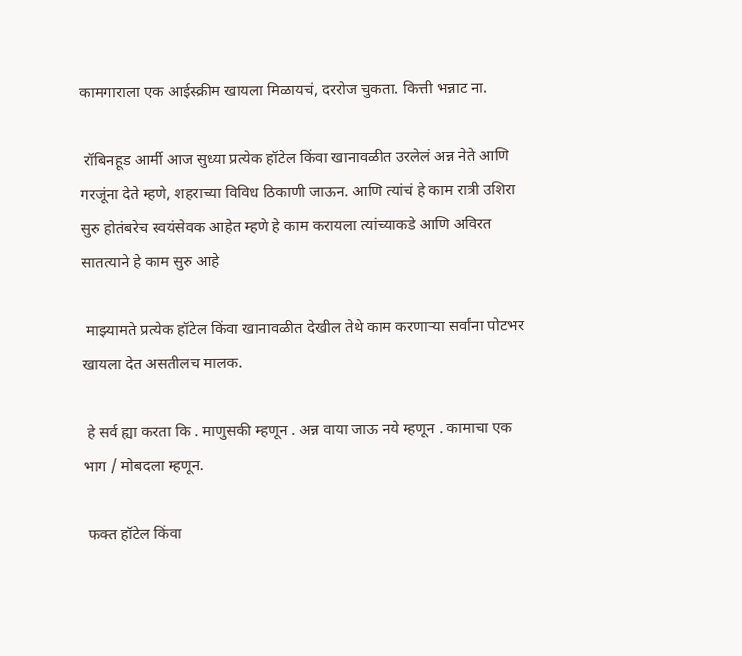कामगाराला एक आईस्क्रीम खायला मिळायचं, दररोज चुकता. कित्ती भन्नाट ना.

 रॉबिनहूड आर्मी आज सुध्या प्रत्येक हॉटेल किंवा खानावळीत उरलेलं अन्न नेते आणि गरजूंना देते म्हणे, शहराच्या विविध ठिकाणी जाऊन. आणि त्यांचं हे काम रात्री उशिरा सुरु होतंबरेच स्वयंसेवक आहेत म्हणे हे काम करायला त्यांच्याकडे आणि अविरत सातत्याने हे काम सुरु आहे

 माझ्यामते प्रत्येक हॉटेल किंवा खानावळीत देखील तेथे काम करणाऱ्या सर्वांना पोटभर खायला देत असतीलच मालक.

 हे सर्व ह्या करता कि . माणुसकी म्हणून . अन्न वाया जाऊ नये म्हणून . कामाचा एक भाग / मोबदला म्हणून.

 फक्त हॉटेल किंवा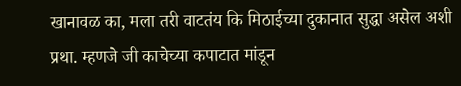खानावळ का, मला तरी वाटतंय कि मिठाईच्या दुकानात सुद्धा असेल अशी प्रथा. म्हणजे जी काचेच्या कपाटात मांडून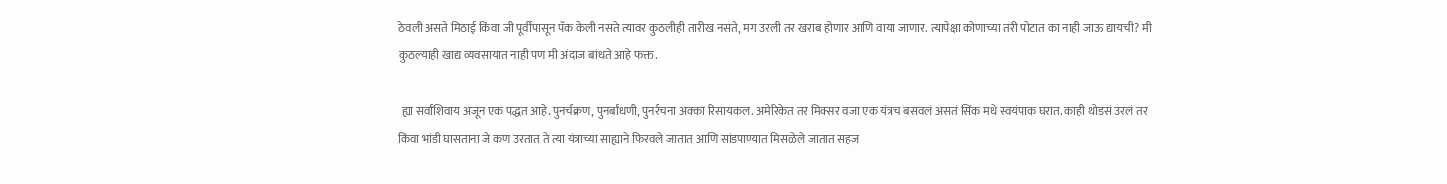ठेवली असते मिठाई किंवा जी पूर्वीपासून पॅक केली नसते त्यावर कुठलीही तारीख नसते, मग उरली तर खराब होणार आणि वाया जाणार. त्यापेक्षा कोणाच्या तरी पोटात का नाही जाऊ द्यायची? मी कुठल्याही खाद्य व्यवसायात नाही पण मी अंदाज बांधते आहे फक्त.

 ह्या सर्वांशिवाय अजून एक पद्धत आहे. पुनर्चक्रण, पुनर्बांधणी, पुनर्रचना अक्का रिसायकल. अमेरिकेत तर मिक्सर वजा एक यंत्रच बसवलं असतं सिंक मधे स्वयंपाक घरात. काही थोडसं उरलं तर किंवा भांडी घासताना जे कण उरतात ते त्या यंत्राच्या साह्याने फिरवले जातात आणि सांडपाण्यात मिसळेले जातात सहज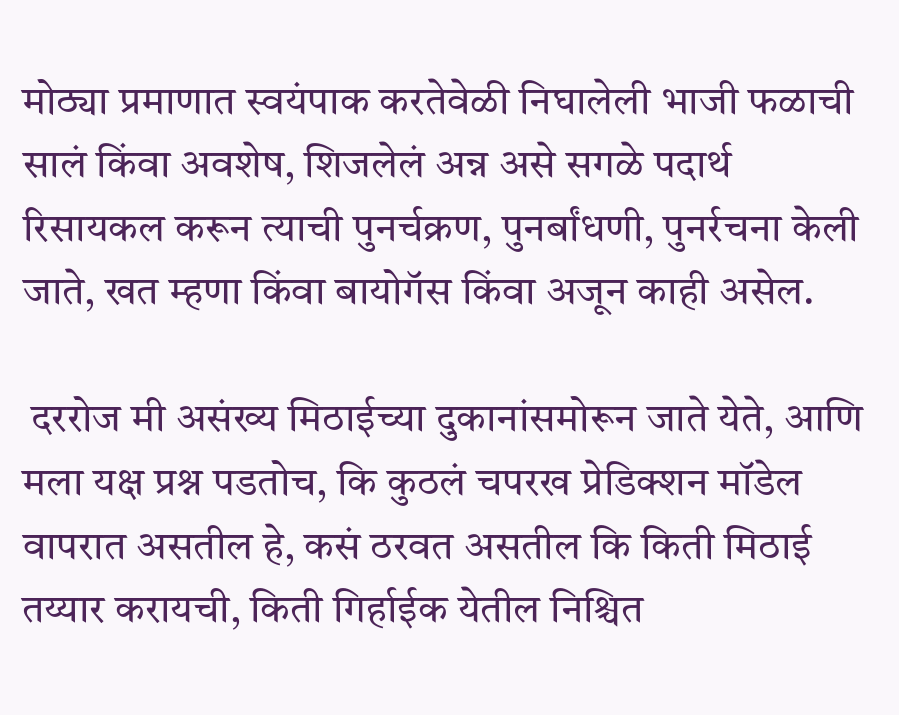मोठ्या प्रमाणात स्वयंपाक करतेवेळी निघालेली भाजी फळाची सालं किंवा अवशेष, शिजलेलं अन्न असे सगळे पदार्थ रिसायकल करून त्याची पुनर्चक्रण, पुनर्बांधणी, पुनर्रचना केली जाते, खत म्हणा किंवा बायोगॅस किंवा अजून काही असेल.

 दररोज मी असंख्य मिठाईच्या दुकानांसमोरून जाते येते, आणि मला यक्ष प्रश्न पडतोच, कि कुठलं चपरख प्रेडिक्शन मॉडेल वापरात असतील हे, कसं ठरवत असतील कि किती मिठाई तय्यार करायची, किती गिर्हाईक येतील निश्चित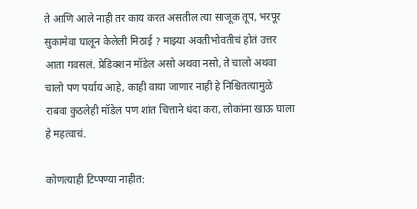ते आणि आले नाही तर काय करत असतील त्या साजूक तूप, भरपूर सुकामेवा घालून केलेली मिठाई ? माझ्या अवतीभोवतीचं होतं उत्तर आता गवसलं. प्रेडिक्शन मॉडेल असो अथवा नसो, ते चालो अथवा चालो पण पर्याय आहे, काही वाया जाणार नाही हे निश्चितत्यामुळे राबवा कुठलेही मॉडेल पण शांत चित्ताने धंदा करा, लोकांना खाऊ घाला हे महत्वाचं.

कोणत्याही टिप्पण्‍या नाहीत: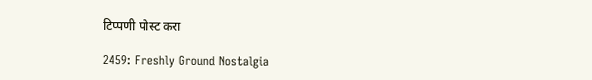टिप्पणी पोस्ट करा

2459: Freshly Ground Nostalgia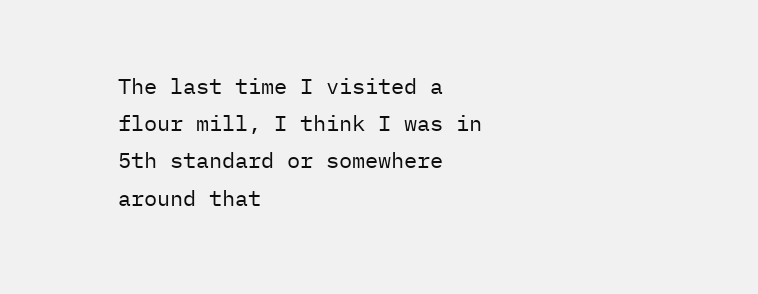The last time I visited a flour mill, I think I was in 5th standard or somewhere around that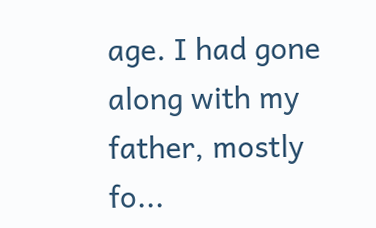age. I had gone along with my father, mostly fo...